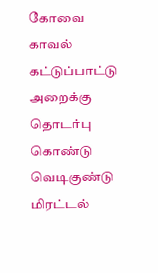கோவை காவல் கட்டுப்பாட்டு அறைக்கு தொடர்பு கொண்டு வெடிகுண்டு மிரட்டல்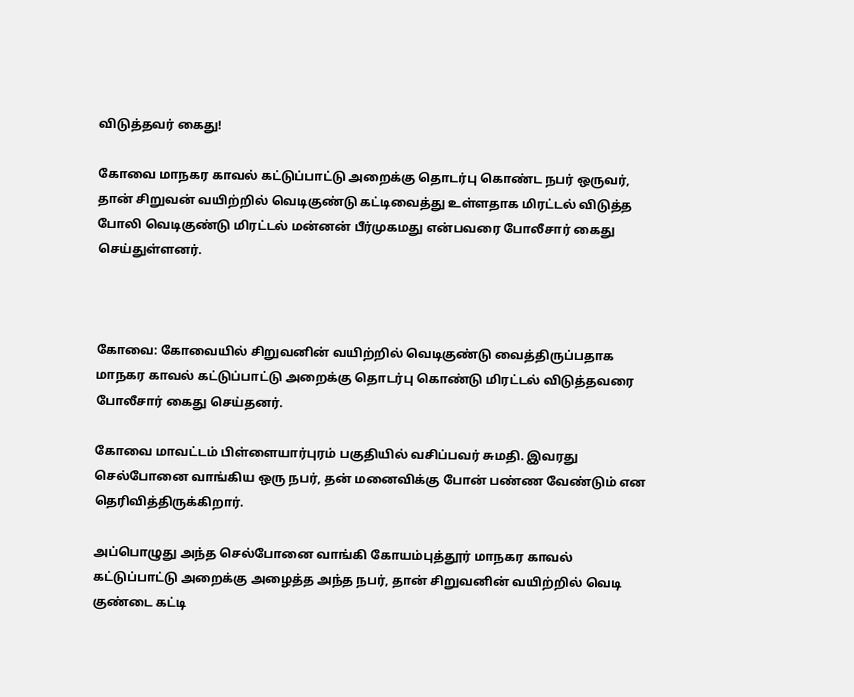விடுத்தவர் கைது!

கோவை மாநகர காவல் கட்டுப்பாட்டு அறைக்கு தொடர்பு கொண்ட நபர் ஒருவர், தான் சிறுவன் வயிற்றில் வெடிகுண்டு கட்டிவைத்து உள்ளதாக மிரட்டல் விடுத்த போலி வெடிகுண்டு மிரட்டல் மன்னன் பீர்முகமது என்பவரை போலீசார் கைது செய்துள்ளனர்.



கோவை: கோவையில் சிறுவனின் வயிற்றில் வெடிகுண்டு வைத்திருப்பதாக மாநகர காவல் கட்டுப்பாட்டு அறைக்கு தொடர்பு கொண்டு மிரட்டல் விடுத்தவரை போலீசார் கைது செய்தனர்.

கோவை மாவட்டம் பிள்ளையார்புரம் பகுதியில் வசிப்பவர் சுமதி. இவரது செல்போனை வாங்கிய ஒரு நபர், தன் மனைவிக்கு போன் பண்ண வேண்டும் என தெரிவித்திருக்கிறார்.

அப்பொழுது அந்த செல்போனை வாங்கி கோயம்புத்தூர் மாநகர காவல் கட்டுப்பாட்டு அறைக்கு அழைத்த அந்த நபர், தான் சிறுவனின் வயிற்றில் வெடி குண்டை கட்டி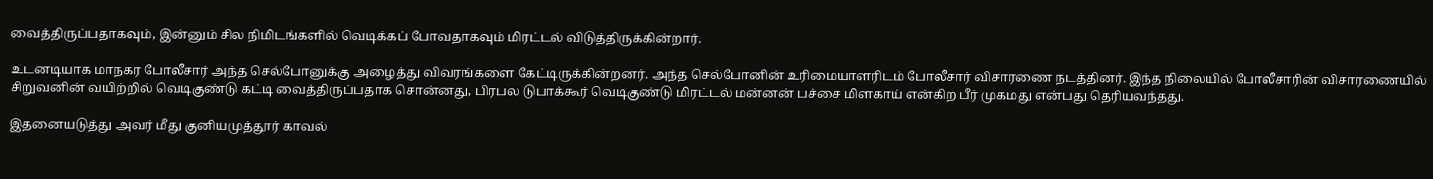வைத்திருப்பதாகவும், இன்னும் சில நிமிடங்களில் வெடிக்கப் போவதாகவும் மிரட்டல் விடுத்திருக்கின்றார்.

உடனடியாக மாநகர போலீசார் அந்த செல்போனுக்கு அழைத்து விவரங்களை கேட்டிருக்கின்றனர். அந்த செல்போனின் உரிமையாளரிடம் போலீசார் விசாரணை நடத்தினர். இந்த நிலையில் போலீசாரின் விசாரணையில் சிறுவனின் வயிற்றில் வெடிகுண்டு கட்டி வைத்திருப்பதாக சொன்னது, பிரபல டுபாக்கூர் வெடிகுண்டு மிரட்டல் மன்னன் பச்சை மிளகாய் என்கிற பீர் முகமது என்பது தெரியவந்தது.

இதனையடுத்து அவர் மீது குனியமுத்தூர் காவல்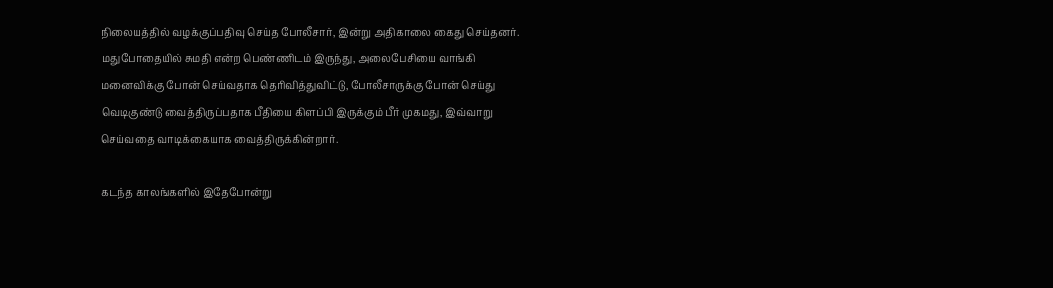நிலையத்தில் வழக்குப்பதிவு செய்த போலீசார், இன்று அதிகாலை கைது செய்தனர். மதுபோதையில் சுமதி என்ற பெண்ணிடம் இருந்து, அலைபேசியை வாங்கி மனைவிக்கு போன் செய்வதாக தெரிவித்துவிட்டு, போலீசாருக்கு போன் செய்து வெடிகுண்டு வைத்திருப்பதாக பீதியை கிளப்பி இருக்கும் பீர் முகமது, இவ்வாறு செய்வதை வாடிக்கையாக வைத்திருக்கின்றார்.

கடந்த காலங்களில் இதேபோன்று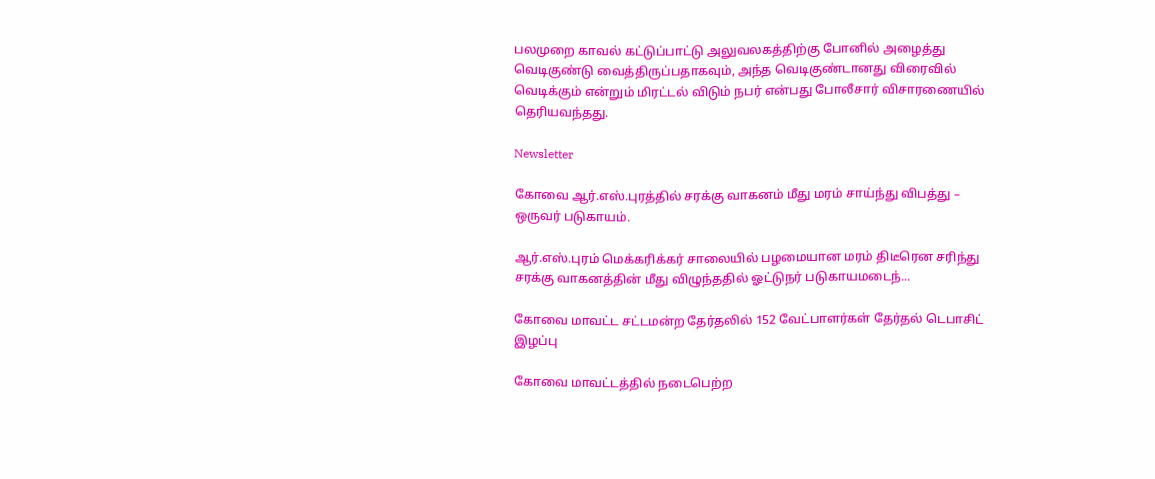பலமுறை காவல் கட்டுப்பாட்டு அலுவலகத்திற்கு போனில் அழைத்து வெடிகுண்டு வைத்திருப்பதாகவும், அந்த வெடிகுண்டானது விரைவில் வெடிக்கும் என்றும் மிரட்டல் விடும் நபர் என்பது போலீசார் விசாரணையில் தெரியவந்தது.

Newsletter

கோவை ஆர்.எஸ்.புரத்தில் சரக்கு வாகனம் மீது மரம் சாய்ந்து விபத்து – ஒருவர் படுகாயம்.

ஆர்.எஸ்.புரம் மெக்கரிக்கர் சாலையில் பழமையான மரம் திடீரென சரிந்து சரக்கு வாகனத்தின் மீது விழுந்ததில் ஓட்டுநர் படுகாயமடைந்...

கோவை மாவட்ட சட்டமன்ற தேர்தலில் 152 வேட்பாளர்கள் தேர்தல் டெபாசிட் இழப்பு

கோவை மாவட்டத்தில் நடைபெற்ற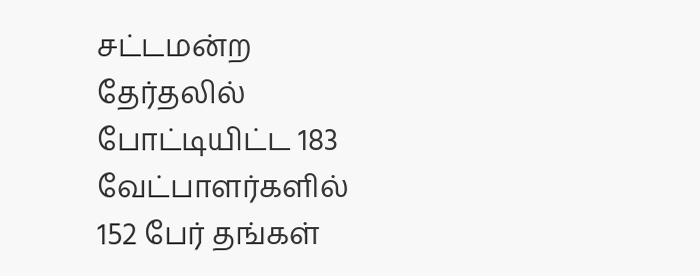சட்டமன்ற தேர்தலில் போட்டியிட்ட 183 வேட்பாளர்களில் 152 பேர் தங்கள்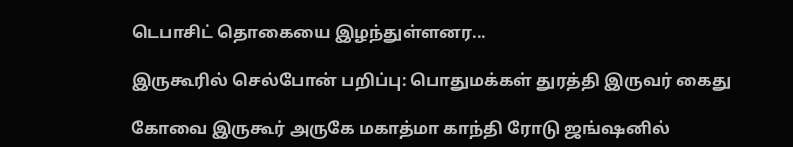டெபாசிட் தொகையை இழந்துள்ளனர...

இருகூரில் செல்போன் பறிப்பு: பொதுமக்கள் துரத்தி இருவர் கைது

கோவை இருகூர் அருகே மகாத்மா காந்தி ரோடு ஜங்ஷனில்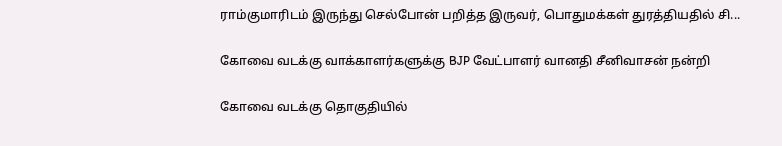ராம்குமாரிடம் இருந்து செல்போன் பறித்த இருவர், பொதுமக்கள் துரத்தியதில் சி...

கோவை வடக்கு வாக்காளர்களுக்கு BJP வேட்பாளர் வானதி சீனிவாசன் நன்றி

கோவை வடக்கு தொகுதியில்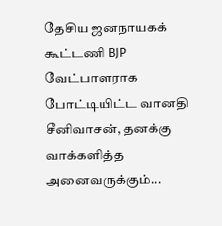தேசிய ஜனநாயகக் கூட்டணி BJP வேட்பாளராக போட்டியிட்ட வானதி சீனிவாசன், தனக்கு வாக்களித்த அனைவருக்கும்...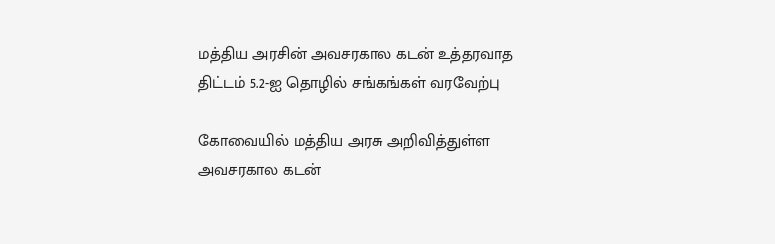மத்திய அரசின் அவசரகால கடன் உத்தரவாத திட்டம் 5.2-ஐ தொழில் சங்கங்கள் வரவேற்பு

கோவையில் மத்திய அரசு அறிவித்துள்ள அவசரகால கடன்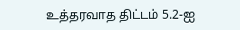உத்தரவாத திட்டம் 5.2-ஐ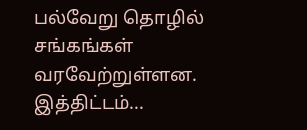பல்வேறு தொழில் சங்கங்கள் வரவேற்றுள்ளன. இத்திட்டம்...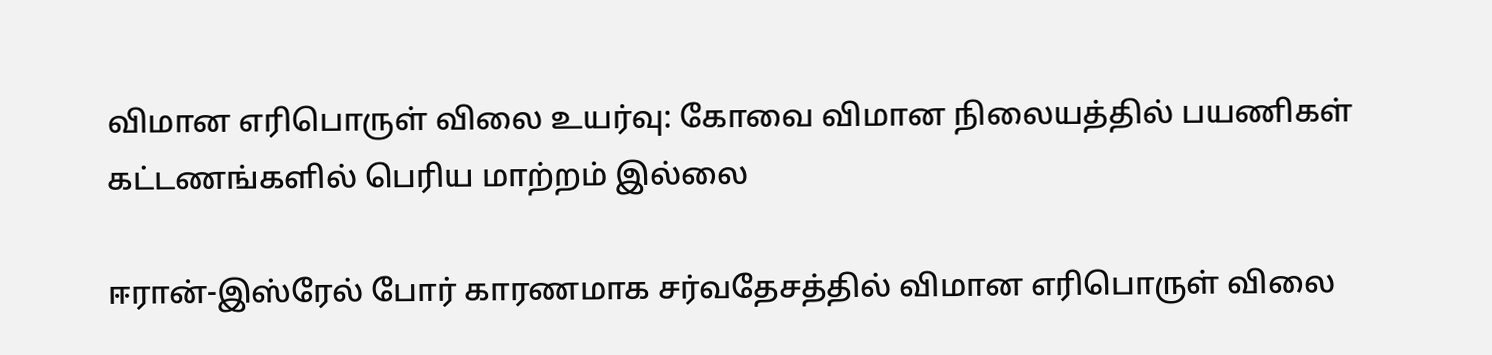விமான எரிபொருள் விலை உயர்வு: கோவை விமான நிலையத்தில் பயணிகள் கட்டணங்களில் பெரிய மாற்றம் இல்லை

ஈரான்-இஸ்ரேல் போர் காரணமாக சர்வதேசத்தில் விமான எரிபொருள் விலை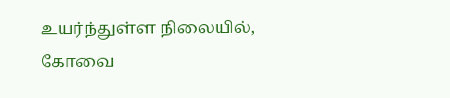உயர்ந்துள்ள நிலையில், கோவை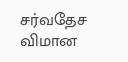சர்வதேச விமான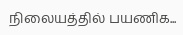நிலையத்தில் பயணிக...